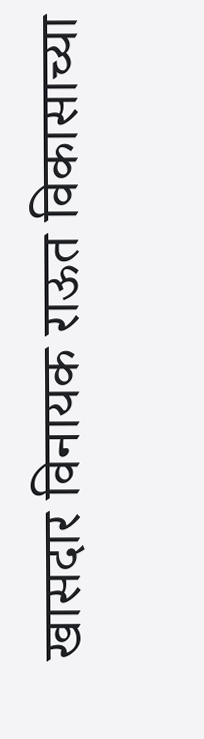खासदार विनायक राऊत विकासाच्या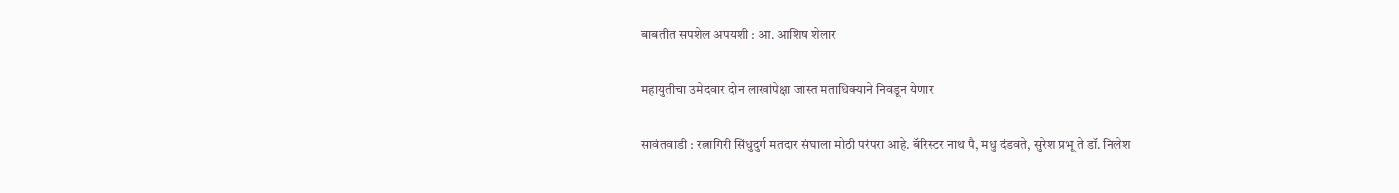बाबतीत सपशेल अपयशी : आ. आशिष शेलार

महायुतीचा उमेदवार दोन लाखांपेक्षा जास्त मताधिक्याने निवडून येणार

सावंतवाडी : रत्नागिरी सिंधुदुर्ग मतदार संघाला मोठी परंपरा आहे. बॅरिस्टर नाथ पै, मधु दंडवते, सुरेश प्रभू ते डॉ. निलेश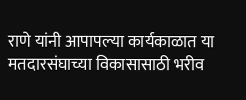राणे यांनी आपापल्या कार्यकाळात या मतदारसंघाच्या विकासासाठी भरीव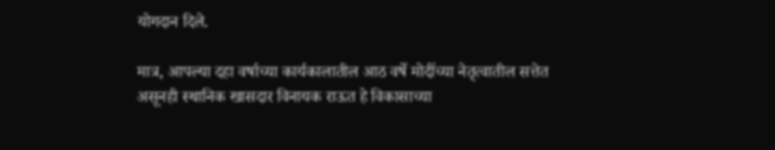योगदान दिले.

मात्र, आपल्या दहा वर्षाच्या कार्यकालातील आठ वर्षे मोदींच्या नेतृत्वातील सत्तेत असूनही स्थानिक खासदार विनायक राऊत हे विकासाच्या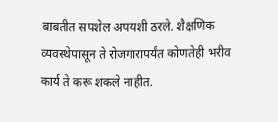बाबतीत सपशेल अपयशी ठरले. शैक्षणिक व्यवस्थेपासून ते रोजगारापर्यंत कोणतेही भरीव कार्य ते करू शकले नाहीत.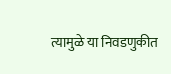त्यामुळे या निवडणुकीत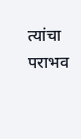त्यांचा पराभव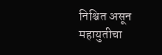निश्चित असून महायुतीचा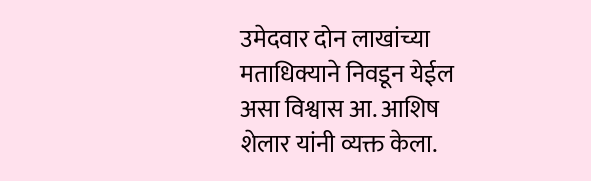उमेदवार दोन लाखांच्या मताधिक्याने निवडून येईल असा विश्वास आ. आशिष शेलार यांनी व्यक्त केला.